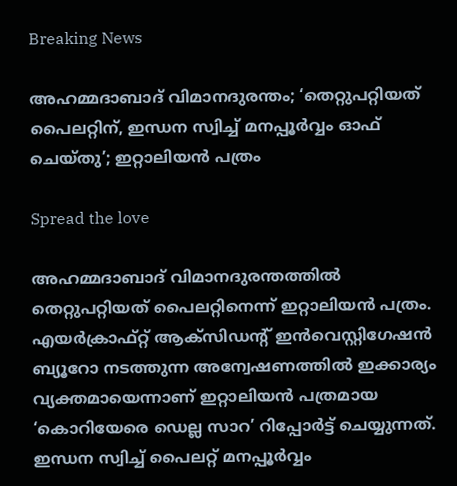Breaking News

അഹമ്മദാബാദ് വിമാനദുരന്തം; ‘തെറ്റുപറ്റിയത് പൈലറ്റിന്, ഇന്ധന സ്വിച്ച് മനപ്പൂർവ്വം ഓഫ് ചെയ്തു’; ഇറ്റാലിയൻ പത്രം

Spread the love

അഹമ്മദാബാദ് വിമാനദുരന്തത്തിൽ തെറ്റുപറ്റിയത് പൈലറ്റിനെന്ന് ഇറ്റാലിയൻ പത്രം. എയർക്രാഫ്റ്റ് ആക്സിഡന്റ് ഇൻവെസ്റ്റിഗേഷൻ ബ്യൂറോ നടത്തുന്ന അന്വേഷണത്തിൽ ഇക്കാര്യം വ്യക്തമായെന്നാണ് ഇറ്റാലിയൻ പത്രമായ ‘കൊറിയേരെ ഡെല്ല സാറ’ റിപ്പോർട്ട് ചെയ്യുന്നത്. ഇന്ധന സ്വിച്ച് പൈലറ്റ് മനപ്പൂർവ്വം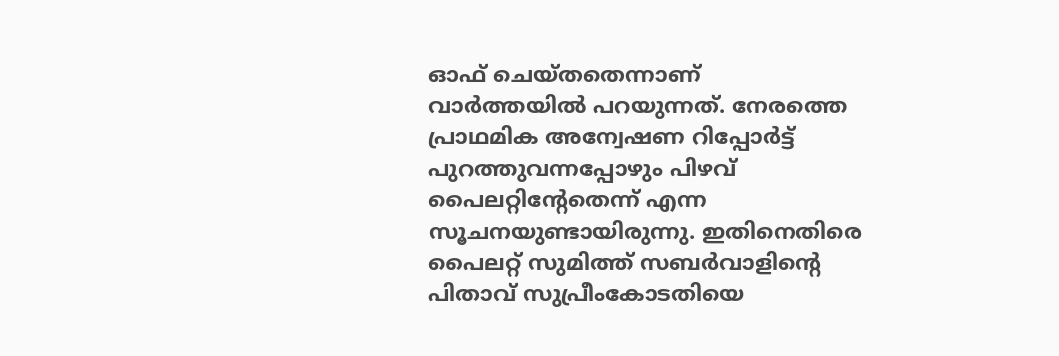ഓഫ് ചെയ്തതെന്നാണ് വാർത്തയിൽ പറയുന്നത്. നേരത്തെ പ്രാഥമിക അന്വേഷണ റിപ്പോർട്ട് പുറത്തുവന്നപ്പോഴും പിഴവ് പൈലറ്റിന്റേതെന്ന് എന്ന സൂചനയുണ്ടായിരുന്നു. ഇതിനെതിരെ പൈലറ്റ് സുമിത്ത് സബർവാളിൻ്റെ പിതാവ് സുപ്രീംകോടതിയെ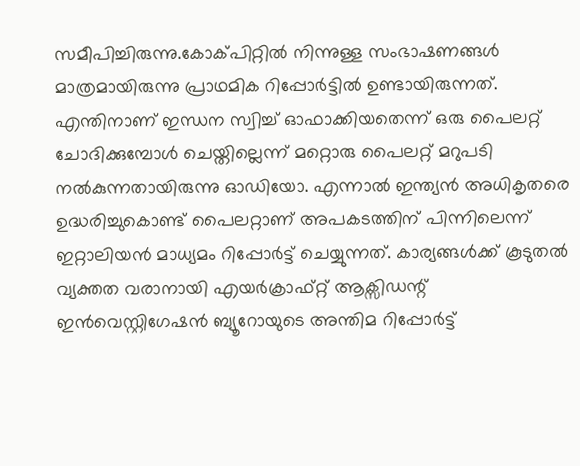സമീപിച്ചിരുന്നു.കോക്പിറ്റില്‍ നിന്നുള്ള സംഭാഷണങ്ങള്‍ മാത്രമായിരുന്നു പ്രാഥമിക റിപ്പോര്‍ട്ടില്‍ ഉണ്ടായിരുന്നത്. എന്തിനാണ് ഇന്ധന സ്വിച്ച് ഓഫാക്കിയതെന്ന് ഒരു പൈലറ്റ് ചോദിക്കുമ്പോള്‍ ചെയ്തില്ലെന്ന് മറ്റൊരു പൈലറ്റ് മറുപടി നല്‍കുന്നതായിരുന്നു ഓഡിയോ. എന്നാൽ ഇന്ത്യൻ അധികൃതരെ ഉദ്ധരിച്ചുകൊണ്ട് പൈലറ്റാണ് അപകടത്തിന് പിന്നിലെന്ന് ഇറ്റാലിയൻ മാധ്യമം റിപ്പോർട്ട് ചെയ്യുന്നത്. കാര്യങ്ങൾക്ക് കൂടുതൽ വ്യക്തത വരാനായി എയർക്രാഫ്റ്റ് ആക്സിഡന്റ് ഇൻവെസ്റ്റിഗേഷൻ ബ്യൂറോയുടെ അന്തിമ റിപ്പോർട്ട്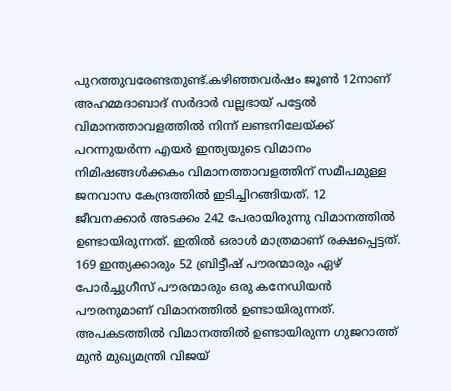പുറത്തുവരേണ്ടതുണ്ട്.കഴിഞ്ഞവർ‌ഷം ജൂൺ 12നാണ് അഹമ്മദാബാദ് സർദാർ വല്ലഭായ് പട്ടേൽ വിമാനത്താവളത്തിൽ നിന്ന് ലണ്ടനിലേയ്ക്ക് പറന്നുയർന്ന എയർ ഇന്ത്യയുടെ വിമാനം നിമിഷങ്ങൾക്കകം വിമാനത്താവളത്തിന് സമീപമുള്ള ജനവാസ കേന്ദ്രത്തിൽ ഇടിച്ചിറങ്ങിയത്. 12 ജീവനക്കാർ അടക്കം 242 പേരായിരുന്നു വിമാനത്തിൽ ഉണ്ടായിരുന്നത്. ഇതിൽ ഒരാൾ മാത്രമാണ് രക്ഷപ്പെട്ടത്. 169 ഇന്ത്യക്കാരും 52 ബ്രിട്ടീഷ് പൗരന്മാരും ഏഴ് പോർച്ചുഗീസ് പൗരന്മാരും ഒരു കനേഡിയൻ പൗരനുമാണ് വിമാനത്തിൽ ഉണ്ടായിരുന്നത്. അപകടത്തിൽ വിമാനത്തിൽ ഉണ്ടായിരുന്ന ഗുജറാത്ത് മുൻ മുഖ്യമന്ത്രി വിജയ്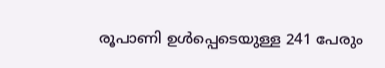രൂപാണി ഉൾപ്പെടെയുള്ള 241 പേരും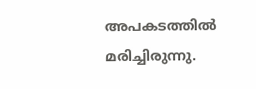അപകടത്തിൽ മരിച്ചിരുന്നു.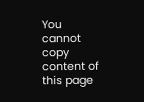You cannot copy content of this page